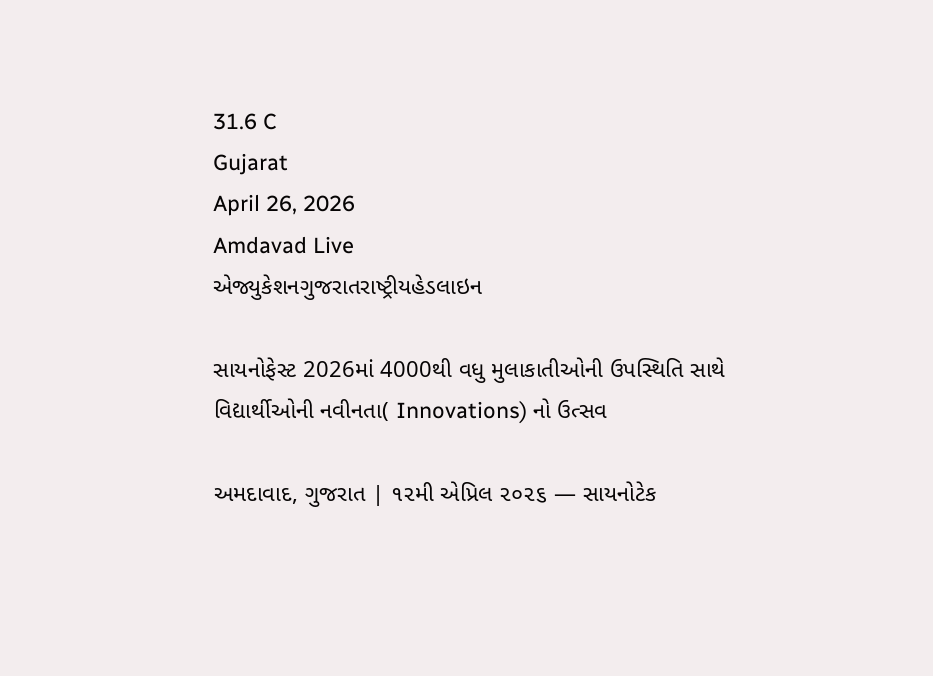31.6 C
Gujarat
April 26, 2026
Amdavad Live
એજ્યુકેશનગુજરાતરાષ્ટ્રીયહેડલાઇન

સાયનોફેસ્ટ 2026માં 4000થી વધુ મુલાકાતીઓની ઉપસ્થિતિ સાથે વિદ્યાર્થીઓની નવીનતા( Innovations) નો ઉત્સવ

અમદાવાદ, ગુજરાત | ૧૨મી એપ્રિલ ૨૦૨૬ — સાયનોટેક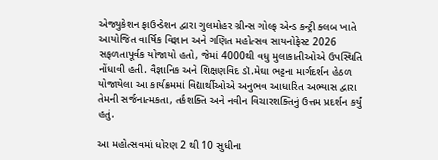એજ્યુકેશન ફાઉન્ડેશન દ્વારા ગુલમોહર ગ્રીન્સ ગોલ્ફ એન્ડ કન્ટ્રી ક્લબ ખાતે આયોજિત વાર્ષિક વિજ્ઞાન અને ગણિત મહોત્સવ સાયનોફેસ્ટ 2026 સફળતાપૂર્વક યોજાયો હતો, જેમાં 4000થી વધુ મુલાકાતીઓએ ઉપસ્થિતિ નોંધાવી હતી. વૈજ્ઞાનિક અને શિક્ષણવિદ ડૉ.મેઘા ભટ્ટના માર્ગદર્શન હેઠળ યોજાયેલા આ કાર્યક્રમમાં વિદ્યાર્થીઓએ અનુભવ આધારિત અભ્યાસ દ્વારા તેમની સર્જનાત્મકતા, તર્કશક્તિ અને નવીન વિચારશક્તિનું ઉત્તમ પ્રદર્શન કર્યું હતું.

આ મહોત્સવમાં ધોરણ 2 થી 10 સુધીના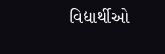વિદ્યાર્થીઓ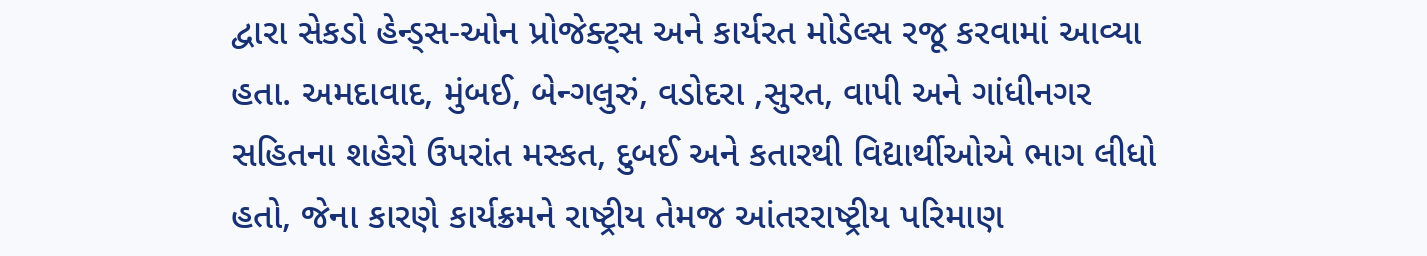દ્વારા સેકડો હેન્ડ્સ-ઓન પ્રોજેક્ટ્સ અને કાર્યરત મોડેલ્સ રજૂ કરવામાં આવ્યા હતા. અમદાવાદ, મુંબઈ, બેન્ગલુરું, વડોદરા ,સુરત, વાપી અને ગાંધીનગર સહિતના શહેરો ઉપરાંત મસ્કત, દુબઈ અને કતારથી વિદ્યાર્થીઓએ ભાગ લીધો હતો, જેના કારણે કાર્યક્રમને રાષ્ટ્રીય તેમજ આંતરરાષ્ટ્રીય પરિમાણ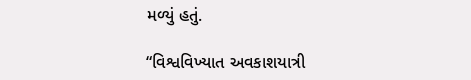મળ્યું હતું.

“વિશ્વવિખ્યાત અવકાશયાત્રી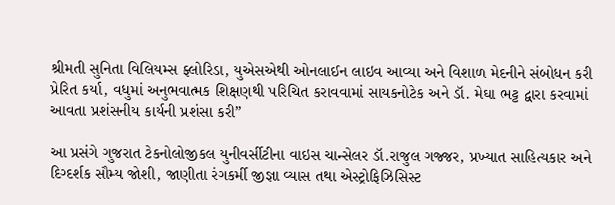શ્રીમતી સુનિતા વિલિયમ્સ ફ્લોરિડા, યુએસએથી ઓનલાઈન લાઇવ આવ્યા અને વિશાળ મેદનીને સંબોધન કરી પ્રેરિત કર્યા, વધુમાં અનુભવાત્મક શિક્ષણથી પરિચિત કરાવવામાં સાયકનોટેક અને ડૉ. મેઘા ભટ્ટ દ્વારા કરવામાં આવતા પ્રશંસનીય કાર્યની પ્રશંસા કરી”

આ પ્રસંગે ગુજરાત ટેકનોલોજીકલ યુનીવર્સીટીના વાઇસ ચાન્સેલર ડૉ.રાજુલ ગજ્જર, પ્રખ્યાત સાહિત્યકાર અને દિગ્દર્શક સૌમ્ય જોશી, જાણીતા રંગકર્મી જીજ્ઞા વ્યાસ તથા એસ્ટ્રોફિઝિસિસ્ટ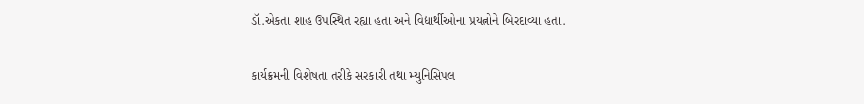ડૉ.એકતા શાહ ઉપસ્થિત રહ્યા હતા અને વિદ્યાર્થીઓના પ્રયત્નોને બિરદાવ્યા હતા.

કાર્યક્રમની વિશેષતા તરીકે સરકારી તથા મ્યુનિસિપલ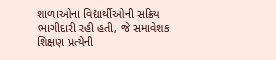શાળાઓના વિદ્યાર્થીઓની સક્રિય ભાગીદારી રહી હતી, જે સમાવેશક શિક્ષણ પ્રત્યેની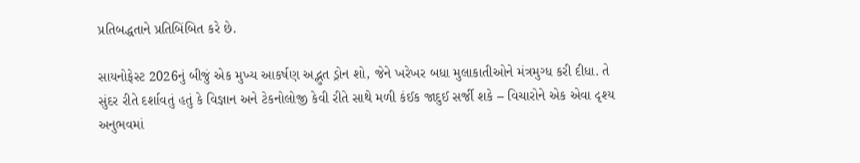પ્રતિબદ્ધતાને પ્રતિબિંબિત કરે છે.

સાયનોફેસ્ટ 2026નું બીજું એક મુખ્ય આકર્ષણ અદ્ભુત ડ્રોન શો, જેને ખરેખર બધા મુલાકાતીઓને મંત્રમુગ્ધ કરી દીધા. તે સુંદર રીતે દર્શાવતું હતું કે વિજ્ઞાન અને ટેકનોલોજી કેવી રીતે સાથે મળી કંઈક જાદુઈ સર્જી શકે – વિચારોને એક એવા દૃશ્ય અનુભવમાં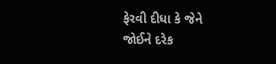ફેરવી દીધા કે જેને જોઈને દરેક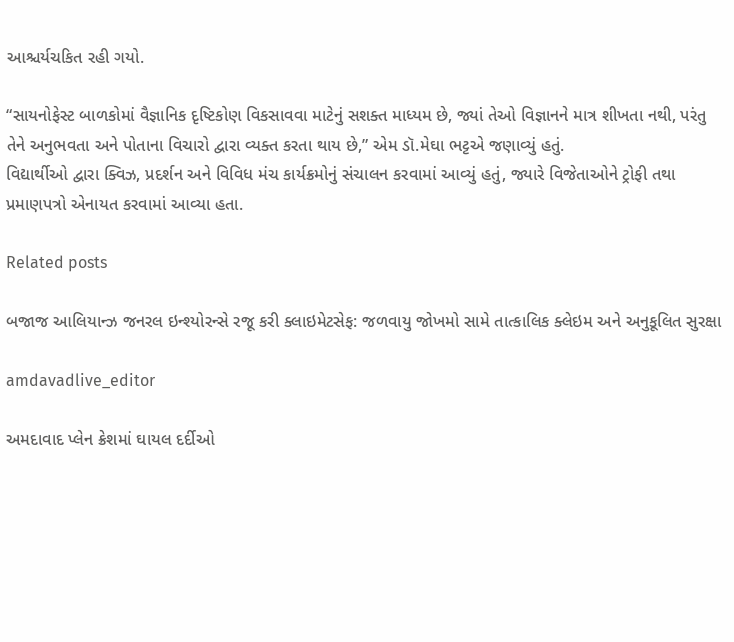આશ્ચર્યચકિત રહી ગયો.

“સાયનોફેસ્ટ બાળકોમાં વૈજ્ઞાનિક દૃષ્ટિકોણ વિકસાવવા માટેનું સશક્ત માધ્યમ છે, જ્યાં તેઓ વિજ્ઞાનને માત્ર શીખતા નથી, પરંતુ તેને અનુભવતા અને પોતાના વિચારો દ્વારા વ્યક્ત કરતા થાય છે,” એમ ડૉ.મેઘા ભટ્ટએ જણાવ્યું હતું.
વિદ્યાર્થીઓ દ્વારા ક્વિઝ, પ્રદર્શન અને વિવિધ મંચ કાર્યક્રમોનું સંચાલન કરવામાં આવ્યું હતું, જ્યારે વિજેતાઓને ટ્રોફી તથા પ્રમાણપત્રો એનાયત કરવામાં આવ્યા હતા.

Related posts

બજાજ આલિયાન્ઝ જનરલ ઇન્શ્યોરન્સે રજૂ કરી ક્લાઇમેટસેફ: જળવાયુ જોખમો સામે તાત્કાલિક ક્લેઇમ અને અનુકૂલિત સુરક્ષા

amdavadlive_editor

અમદાવાદ પ્લેન ક્રેશમાં ઘાયલ દર્દીઓ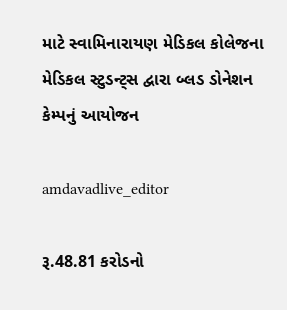માટે સ્વામિનારાયણ મેડિકલ કોલેજના મેડિકલ સ્ટુડન્ટ્સ દ્વારા બ્લડ ડોનેશન કેમ્પનું આયોજન

amdavadlive_editor

રૂ.48.81 કરોડનો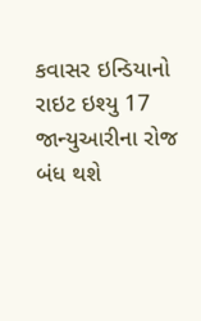કવાસર ઇન્ડિયાનો રાઇટ ઇશ્યુ 17 જાન્યુઆરીના રોજ બંધ થશે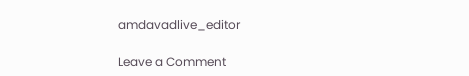amdavadlive_editor

Leave a Comment